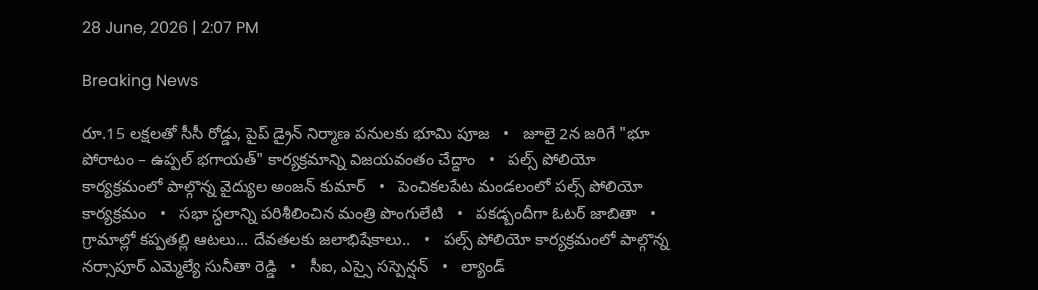28 June, 2026 | 2:07 PM

Breaking News

రూ.15 లక్షలతో సీసీ రోడ్డు, పైప్ డ్రైన్ నిర్మాణ పనులకు భూమి పూజ   •   జూలై 2న జరిగే "భూ పోరాటం – ఉప్పల్ భగాయత్" కార్యక్రమాన్ని విజయవంతం చేద్దాం   •   పల్స్ పోలియో కార్యక్రమంలో పాల్గొన్న వైద్యుల అంజన్ కుమార్   •   పెంచికలపేట మండలంలో పల్స్ పోలియో కార్యక్రమం   •   సభా స్ధలాన్ని పరిశీలించిన మంత్రి పొంగులేటి   •   పకడ్బందీగా ఓటర్ జాబితా   •   గ్రామాల్లో కప్పతల్లి ఆటలు... దేవతలకు జలాభిషేకాలు..   •   పల్స్ పోలియో కార్యక్రమంలో పాల్గొన్న నర్సాపూర్ ఎమ్మెల్యే సునీతా రెడ్డి   •   సీఐ, ఎస్సై సస్పెన్షన్   •   ల్యాండ్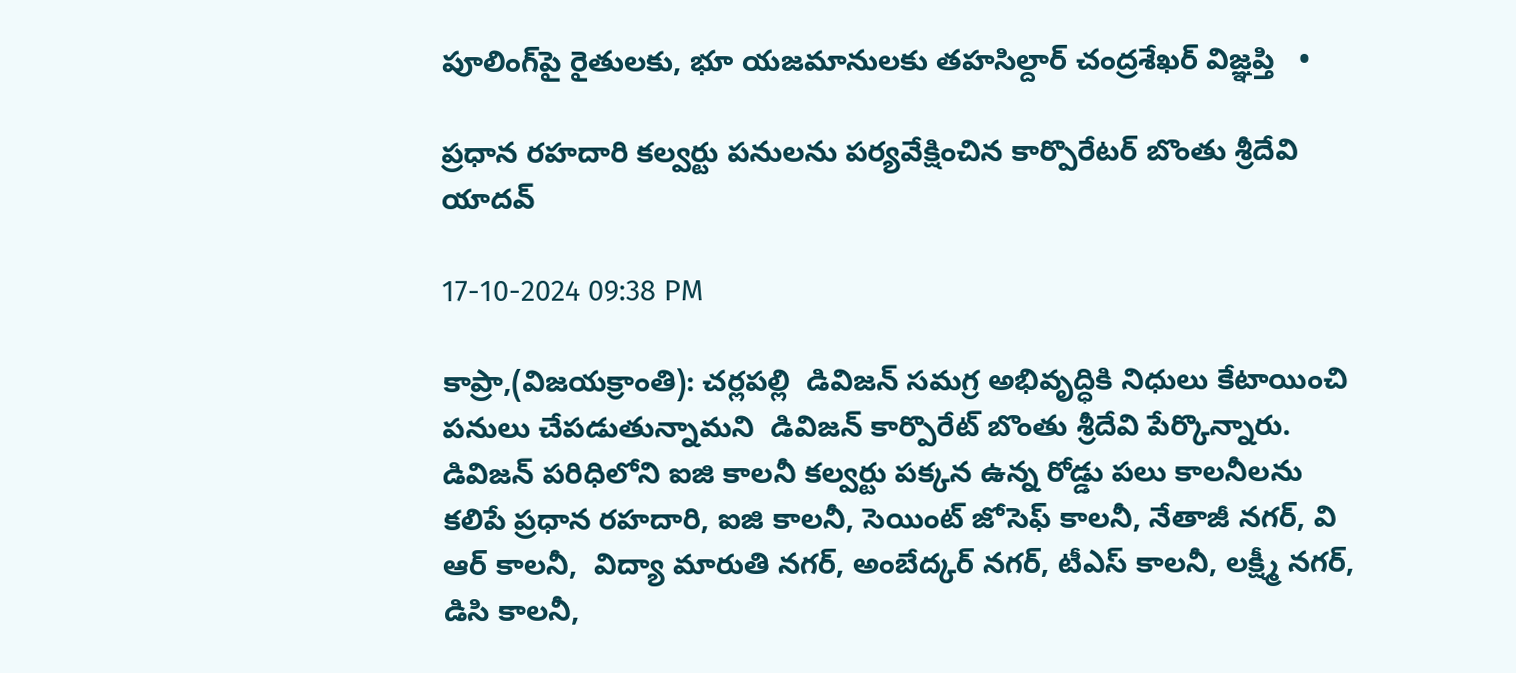పూలింగ్‌పై రైతులకు, భూ యజమానులకు తహసిల్దార్ చంద్రశేఖర్ విజ్ఞప్తి   •

ప్రధాన రహదారి కల్వర్టు పనులను పర్యవేక్షించిన కార్పొరేటర్ బొంతు శ్రీదేవి యాదవ్

17-10-2024 09:38 PM

కాప్రా,(విజయక్రాంతి): చర్లపల్లి  డివిజన్ సమగ్ర అభివృద్ధికి నిధులు కేటాయించి పనులు చేపడుతున్నామని  డివిజన్ కార్పొరేట్ బొంతు శ్రీదేవి పేర్కొన్నారు. డివిజన్ పరిధిలోని ఐజి కాలనీ కల్వర్టు పక్కన ఉన్న రోడ్డు పలు కాలనీలను కలిపే ప్రధాన రహదారి, ఐజి కాలనీ, సెయింట్ జోసెఫ్ కాలనీ, నేతాజీ నగర్, వి ఆర్ కాలనీ,  విద్యా మారుతి నగర్, అంబేద్కర్ నగర్, టీఎస్ కాలనీ, లక్ష్మీ నగర్, డిసి కాలనీ,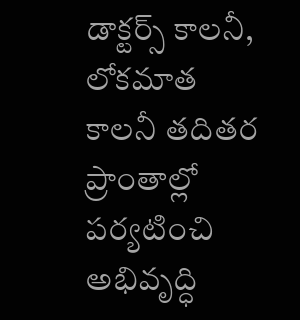డాక్టర్స్ కాలనీ, లోకమాత కాలనీ తదితర ప్రాంతాల్లో పర్యటించి అభివృద్ధి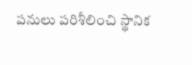పనులు పరిశీలించి స్థానిక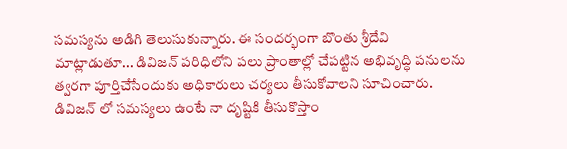సమస్యను అడిగి తెలుసుకున్నారు. ఈ సందర్భంగా బొంతు శ్రీదేవి మాట్లాడుతూ... డివిజన్ పరిధిలోని పలు ప్రాంతాల్లో చేపట్టిన అభివృద్ధి పనులను త్వరగా పూర్తిచేసేందుకు అధికారులు చర్యలు తీసుకోవాలని సూచించారు. డివిజన్ లో సమస్యలు ఉంటే నా దృష్టికి తీసుకొస్తాం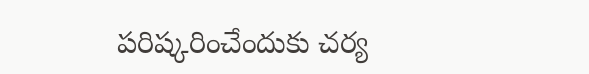పరిష్కరించేందుకు చర్య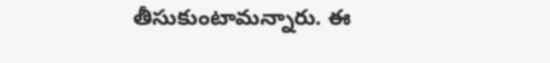తీసుకుంటామన్నారు. ఈ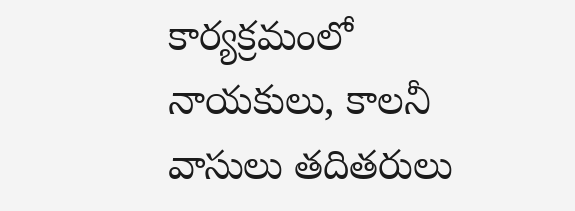కార్యక్రమంలో నాయకులు, కాలనీ వాసులు తదితరులు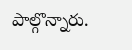పాల్గొన్నారు.